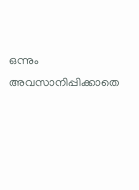ഒന്നും അവസാനിപ്പിക്കാതെ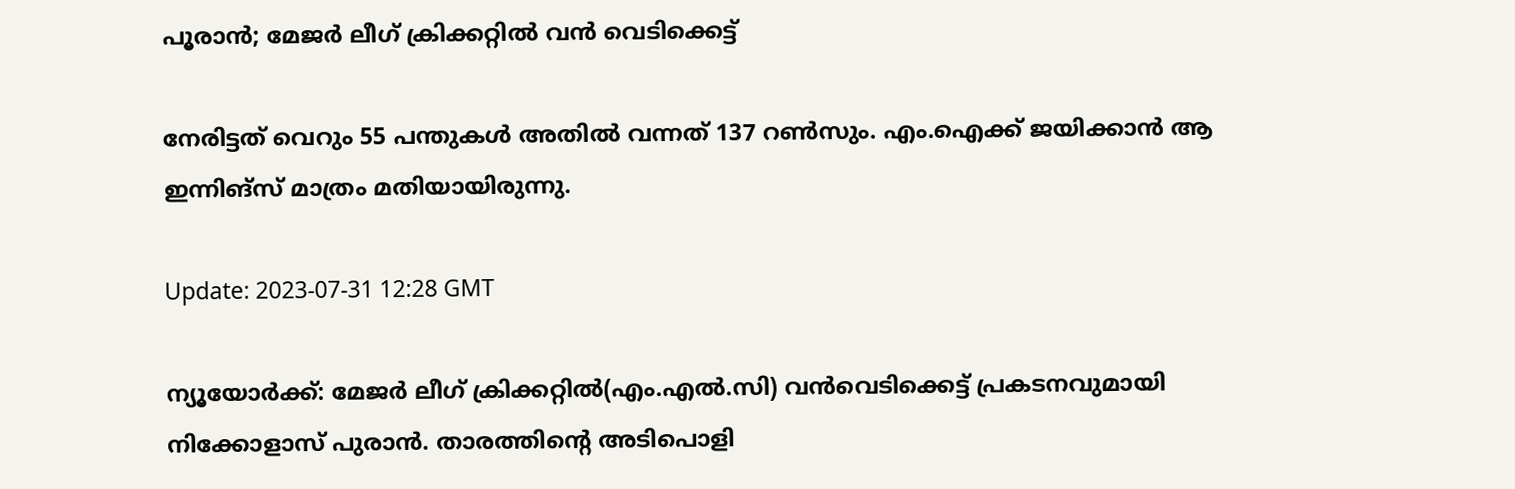പൂരാൻ; മേജർ ലീഗ് ക്രിക്കറ്റിൽ വൻ വെടിക്കെട്ട്

നേരിട്ടത് വെറും 55 പന്തുകൾ അതിൽ വന്നത് 137 റൺസും. എം.ഐക്ക് ജയിക്കാൻ ആ ഇന്നിങ്‌സ് മാത്രം മതിയായിരുന്നു.

Update: 2023-07-31 12:28 GMT

ന്യൂയോർക്ക്: മേജർ ലീഗ് ക്രിക്കറ്റിൽ(എം.എല്‍.സി) വൻവെടിക്കെട്ട് പ്രകടനവുമായി നിക്കോളാസ് പുരാൻ. താരത്തിന്റെ അടിപൊളി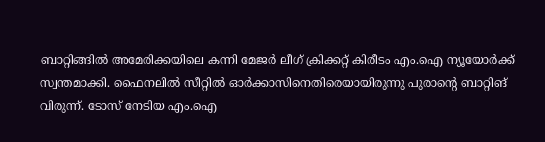ബാറ്റിങ്ങിൽ അമേരിക്കയിലെ കന്നി മേജർ ലീഗ് ക്രിക്കറ്റ് കിരീടം എം.ഐ ന്യൂയോർക്ക് സ്വന്തമാക്കി. ഫൈനലിൽ സീറ്റിൽ ഓർക്കാസിനെതിരെയായിരുന്നു പുരാന്റെ ബാറ്റിങ് വിരുന്ന്. ടോസ് നേടിയ എം.ഐ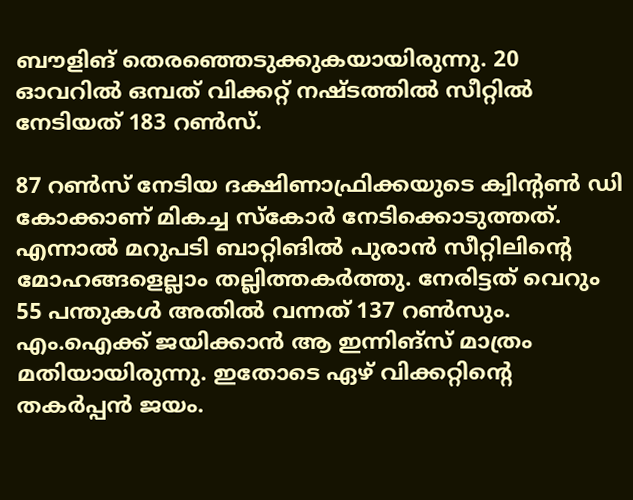ബൗളിങ് തെരഞ്ഞെടുക്കുകയായിരുന്നു. 20 ഓവറിൽ ഒമ്പത് വിക്കറ്റ് നഷ്ടത്തിൽ സീറ്റിൽ നേടിയത് 183 റൺസ്.

87 റൺസ് നേടിയ ദക്ഷിണാഫ്രിക്കയുടെ ക്വിന്റൺ ഡി കോക്കാണ് മികച്ച സ്‌കോർ നേടിക്കൊടുത്തത്. എന്നാൽ മറുപടി ബാറ്റിങിൽ പുരാൻ സീറ്റിലിന്റെ മോഹങ്ങളെല്ലാം തല്ലിത്തകർത്തു. നേരിട്ടത് വെറും 55 പന്തുകൾ അതിൽ വന്നത് 137 റൺസും. എം.ഐക്ക് ജയിക്കാൻ ആ ഇന്നിങ്‌സ് മാത്രം മതിയായിരുന്നു. ഇതോടെ ഏഴ് വിക്കറ്റിന്റെ തകർപ്പൻ ജയം.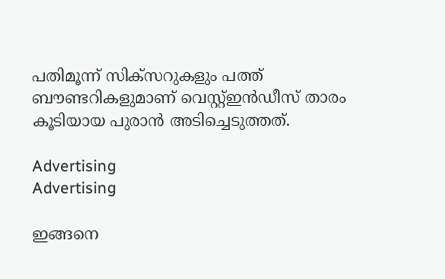പതിമൂന്ന് സിക്‌സറുകളും പത്ത് ബൗണ്ടറികളുമാണ് വെസ്റ്റ്ഇന്‍ഡീസ് താരം കൂടിയായ പുരാൻ അടിച്ചെടുത്തത്.

Advertising
Advertising

ഇങ്ങനെ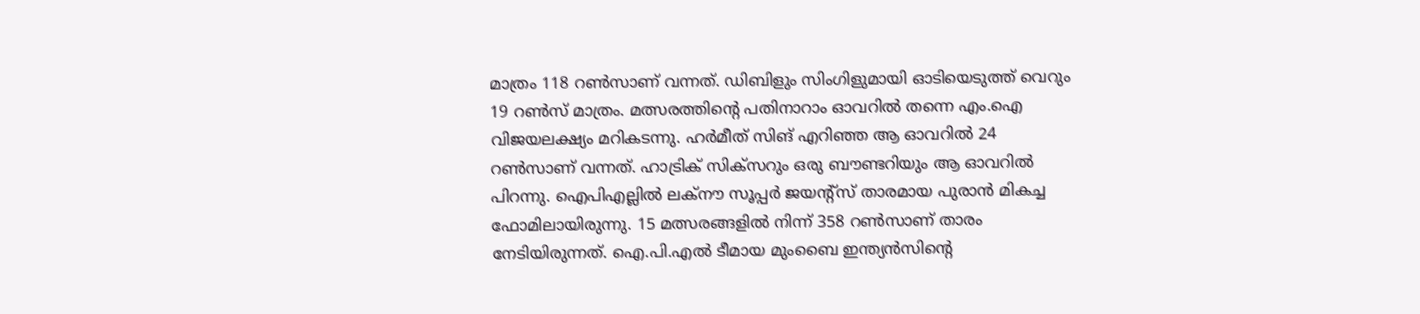മാത്രം 118 റൺസാണ് വന്നത്. ഡിബിളും സിംഗിളുമായി ഓടിയെടുത്ത് വെറും 19 റണ്‍സ് മാത്രം. മത്സരത്തിന്റെ പതിനാറാം ഓവറിൽ തന്നെ എം.ഐ വിജയലക്ഷ്യം മറികടന്നു. ഹർമീത് സിങ് എറിഞ്ഞ ആ ഓവറിൽ 24 റൺസാണ് വന്നത്. ഹാട്രിക് സിക്‌സറും ഒരു ബൗണ്ടറിയും ആ ഓവറിൽ പിറന്നു. ഐപിഎല്ലിൽ ലക്‌നൗ സൂപ്പർ ജയന്റ്‌സ് താരമായ പുരാൻ മികച്ച ഫോമിലായിരുന്നു. 15 മത്സരങ്ങളിൽ നിന്ന് 358 റൺസാണ് താരം നേടിയിരുന്നത്. ഐ.പി.എല്‍ ടീമായ മുംബൈ ഇന്ത്യന്‍സിന്റെ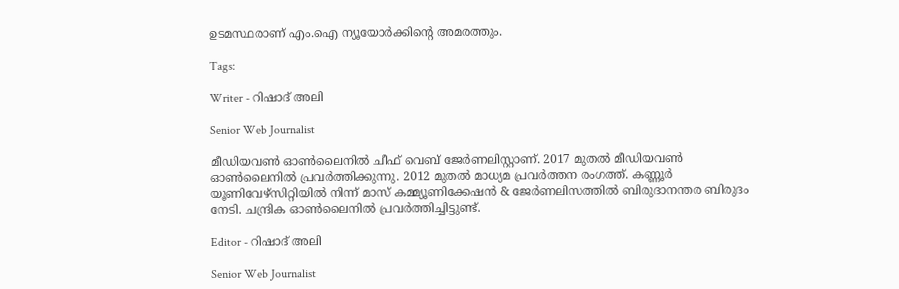ഉടമസ്ഥരാണ് എം.ഐ ന്യൂയോര്‍ക്കിന്റെ അമരത്തും.

Tags:

Writer - റിഷാദ് അലി

Senior Web Journalist

മീഡിയവൺ ഓൺലൈനിൽ ചീഫ് വെബ് ജേർണലിസ്റ്റാണ്. 2017 മുതൽ മീഡിയവൺ ഓൺലൈനിൽ പ്രവർത്തിക്കുന്നു. 2012 മുതൽ മാധ്യമ പ്രവർത്തന രംഗത്ത്. കണ്ണൂര്‍ യൂണിവേഴ്‌സിറ്റിയിൽ നിന്ന് മാസ് കമ്മ്യൂണിക്കേഷന്‍ & ജേര്‍ണലിസത്തില്‍ ബിരുദാനന്തര ബിരുദം നേടി. ചന്ദ്രിക ഓണ്‍ലൈനില്‍ പ്രവര്‍ത്തിച്ചിട്ടുണ്ട്.

Editor - റിഷാദ് അലി

Senior Web Journalist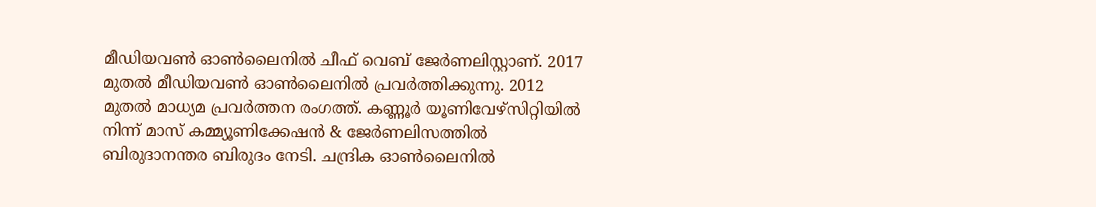മീഡിയവൺ ഓൺലൈനിൽ ചീഫ് വെബ് ജേർണലിസ്റ്റാണ്. 2017 മുതൽ മീഡിയവൺ ഓൺലൈനിൽ പ്രവർത്തിക്കുന്നു. 2012 മുതൽ മാധ്യമ പ്രവർത്തന രംഗത്ത്. കണ്ണൂര്‍ യൂണിവേഴ്‌സിറ്റിയിൽ നിന്ന് മാസ് കമ്മ്യൂണിക്കേഷന്‍ & ജേര്‍ണലിസത്തില്‍ ബിരുദാനന്തര ബിരുദം നേടി. ചന്ദ്രിക ഓണ്‍ലൈനില്‍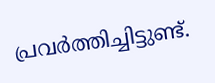പ്രവര്‍ത്തിച്ചിട്ടുണ്ട്.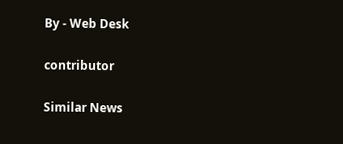By - Web Desk

contributor

Similar News